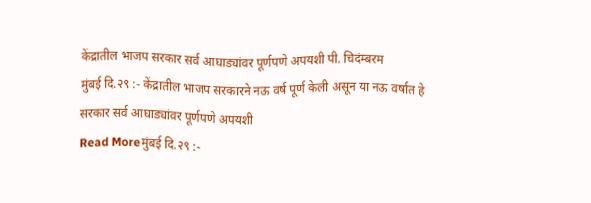केंद्रातील भाजप सरकार सर्व आघाड्यांवर पूर्णपणे अपयशी पी. चिदंम्बरम
मुंबई दि.२९ :- केंद्रातील भाजप सरकारने नऊ वर्ष पूर्ण केली असून या नऊ वर्षात हे सरकार सर्व आघाड्यांवर पूर्णपणे अपयशी
Read Moreमुंबई दि.२९ :-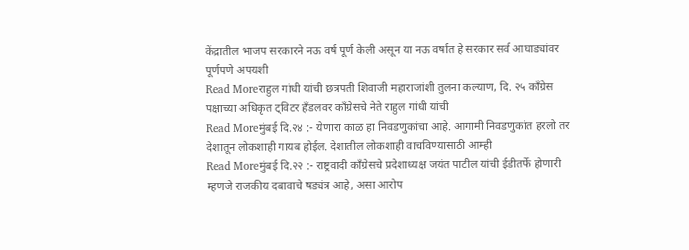केंद्रातील भाजप सरकारने नऊ वर्ष पूर्ण केली असून या नऊ वर्षात हे सरकार सर्व आघाड्यांवर पूर्णपणे अपयशी
Read Moreराहुल गांधी यांची छत्रपती शिवाजी महाराजांशी तुलना कल्याण, दि. २५ काँग्रेस पक्षाच्या अधिकृत ट्विटर हँडलवर काँग्रेसचे नेते राहुल गांधी यांची
Read Moreमुंबई दि.२४ :- येणारा काळ हा निवडणुकांचा आहे. आगामी निवडणुकांत हरलो तर देशातून लोकशाही गायब होईल. देशातील लोकशाही वाचविण्यासाठी आम्ही
Read Moreमुंबई दि.२२ :- राष्ट्रवादी काँग्रेसचे प्रदेशाध्यक्ष जयंत पाटील यांची ईडीतर्फे होणारी म्हणजे राजकीय दबावाचे षड्यंत्र आहे, असा आरोप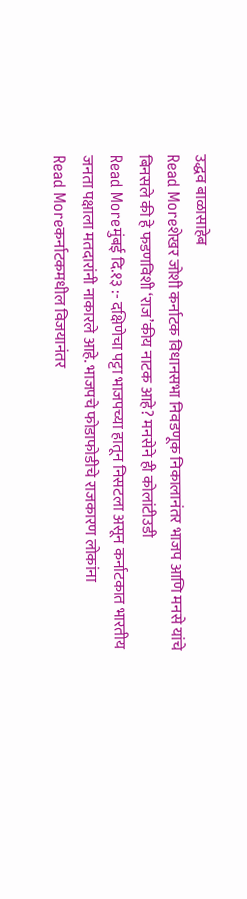उद्धव बाळासाहेब
Read Moreशेखर जोशी कर्नाटक विधानसभा निवडणूक निकालानंतर भाजप आणि मनसे यांचे बिनसले की हे फडणविशी ‘राज’कीय नाटक आहे? मनसेने ही कोलांटीउडी
Read Moreमुंबई दि.१३ :- दक्षिणेचा पट्टा भाजपच्या हातून निसटला असून कर्नाटकात भारतीय जनता पक्षाला मतदारांनी नाकारले आहे. भाजपचे फोडाफोडीचे राजकारण लोकांना
Read Moreकर्नाटकमधील विजयानंतर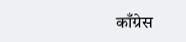काँग्रेस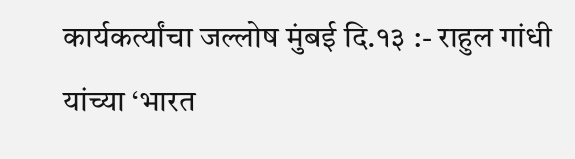कार्यकर्त्यांचा जल्लोष मुंबई दि.१३ :- राहुल गांधी यांच्या ‘भारत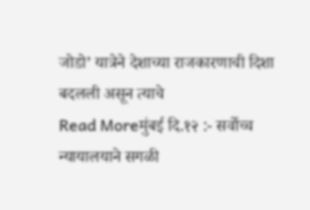जोडो’ यात्रेने देशाच्या राजकारणाची दिशा बदलली असून त्याचे
Read Moreमुंबई दि.१२ :- सर्वोच्च न्यायालयाने सगळी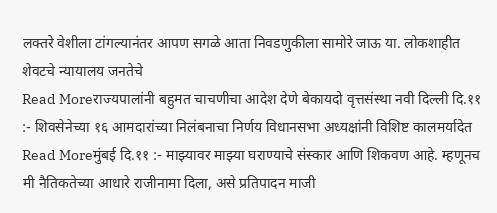लक्तरे वेशीला टांगल्यानंतर आपण सगळे आता निवडणुकीला सामोरे जाऊ या. लोकशाहीत शेवटचे न्यायालय जनतेचे
Read Moreराज्यपालांनी बहुमत चाचणीचा आदेश देणे बेकायदो वृत्तसंस्था नवी दिल्ली दि.११ :- शिवसेनेच्या १६ आमदारांच्या निलंबनाचा निर्णय विधानसभा अध्यक्षांनी विशिष्ट कालमर्यादेत
Read Moreमुंबई दि.११ :- माझ्यावर माझ्या घराण्याचे संस्कार आणि शिकवण आहे. म्हणूनच मी नैतिकतेच्या आधारे राजीनामा दिला, असे प्रतिपादन माजी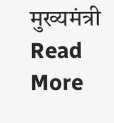मुख्यमंत्री
Read More